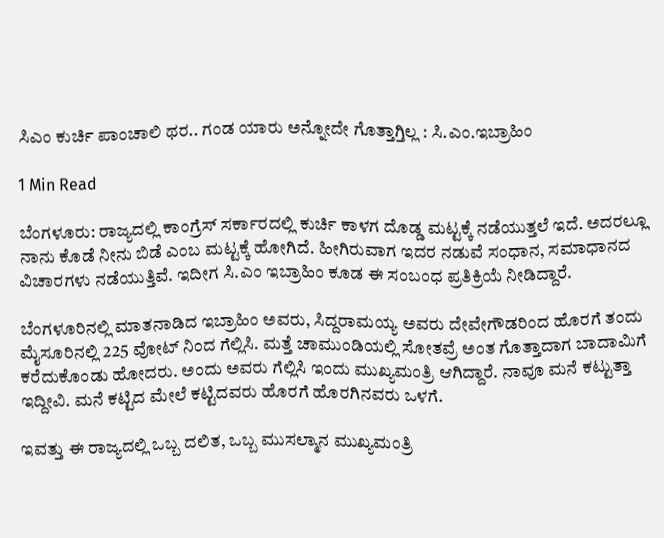ಸಿಎಂ ಕುರ್ಚಿ ಪಾಂಚಾಲಿ ಥರ.. ಗಂಡ ಯಾರು ಅನ್ನೋದೇ ಗೊತ್ತಾಗ್ತಿಲ್ಲ : ಸಿ.ಎಂ.ಇಬ್ರಾಹಿಂ

1 Min Read

ಬೆಂಗಳೂರು: ರಾಜ್ಯದಲ್ಲಿ ಕಾಂಗ್ರೆಸ್ ಸರ್ಕಾರದಲ್ಲಿ ಕುರ್ಚಿ‌ ಕಾಳಗ ದೊಡ್ಡ ಮಟ್ಟಕ್ಕೆ ನಡೆಯುತ್ತಲೆ ಇದೆ. ಅದರಲ್ಲೂ ನಾನು ಕೊಡೆ ನೀನು ಬಿಡೆ ಎಂಬ ಮಟ್ಟಕ್ಕೆ ಹೋಗಿದೆ. ಹೀಗಿರುವಾಗ ಇದರ ನಡುವೆ ಸಂಧಾನ, ಸಮಾಧಾನದ ವಿಚಾರಗಳು ನಡೆಯುತ್ತಿವೆ. ಇದೀಗ ಸಿ.ಎಂ ಇಬ್ರಾಹಿಂ ಕೂಡ ಈ ಸಂಬಂಧ ಪ್ರತಿಕ್ರಿಯೆ ನೀಡಿದ್ದಾರೆ.

ಬೆಂಗಳೂರಿನಲ್ಲಿ ಮಾತನಾಡಿದ ಇಬ್ರಾಹಿಂ ಅವರು, ಸಿದ್ದರಾಮಯ್ಯ ಅವರು ದೇವೇಗೌಡರಿಂದ ಹೊರಗೆ ತಂದು ಮೈಸೂರಿನಲ್ಲಿ 225 ವೋಟ್ ನಿಂದ ಗೆಲ್ಲಿಸಿ. ಮತ್ತೆ ಚಾಮುಂಡಿಯಲ್ಲಿ ಸೋತವ್ರೆ ಅಂತ ಗೊತ್ತಾದಾಗ ಬಾದಾಮಿಗೆ ಕರೆದುಕೊಂಡು ಹೋದರು. ಅಂದು ಅವರು ಗೆಲ್ಲಿಸಿ ಇಂದು ಮುಖ್ಯಮಂತ್ರಿ ಆಗಿದ್ದಾರೆ. ನಾವೂ ಮನೆ ಕಟ್ಟುತ್ತಾ ಇದ್ದೀವಿ. ಮನೆ ಕಟ್ಟಿದ ಮೇಲೆ ಕಟ್ಟಿದವರು ಹೊರಗೆ ಹೊರಗಿನವರು ಒಳಗೆ.

ಇವತ್ತು ಈ ರಾಜ್ಯದಲ್ಲಿ ಒಬ್ಬ ದಲಿತ, ಒಬ್ಬ ಮುಸಲ್ಮಾನ ಮುಖ್ಯಮಂತ್ರಿ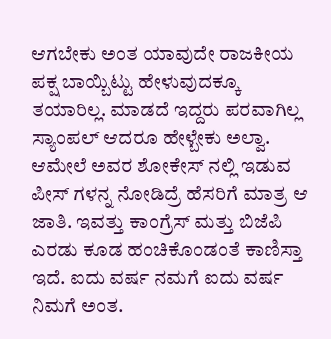ಆಗಬೇಕು ಅಂತ ಯಾವುದೇ ರಾಜಕೀಯ ಪಕ್ಷ ಬಾಯ್ಬಿಟ್ಟು ಹೇಳುವುದಕ್ಕೂ ತಯಾರಿಲ್ಲ. ಮಾಡದೆ ಇದ್ದರು ಪರವಾಗಿಲ್ಲ ಸ್ಯಾಂಪಲ್ ಆದರೂ ಹೇಳ್ಬೇಕು ಅಲ್ವಾ. ಆಮೇಲೆ ಅವರ ಶೋಕೇಸ್ ನಲ್ಲಿ ಇಡುವ ಪೀಸ್ ಗಳನ್ನ ನೋಡಿದ್ರೆ ಹೆಸರಿಗೆ ಮಾತ್ರ ಆ ಜಾತಿ. ಇವತ್ತು ಕಾಂಗ್ರೆಸ್ ಮತ್ತು ಬಿಜೆಪಿ ಎರಡು ಕೂಡ ಹಂಚಿಕೊಂಡಂತೆ ಕಾಣಿಸ್ತಾ ಇದೆ. ಐದು ವರ್ಷ ನಮಗೆ ಐದು ವರ್ಷ ನಿಮಗೆ ಅಂತ.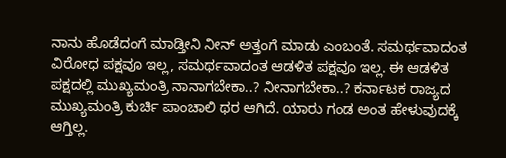ನಾನು ಹೊಡೆದಂಗೆ ಮಾಡ್ತೀನಿ ನೀನ್ ಅತ್ತಂಗೆ ಮಾಡು ಎಂಬಂತೆ. ಸಮರ್ಥವಾದಂತ ವಿರೋಧ ಪಕ್ಷವೂ ಇಲ್ಲ, ಸಮರ್ಥವಾದಂತ ಆಡಳಿತ ಪಕ್ಷವೂ ಇಲ್ಲ. ಈ ಆಡಳಿತ ಪಕ್ಷದಲ್ಲಿ ಮುಖ್ಯಮಂತ್ರಿ ನಾನಾಗಬೇಕಾ..? ನೀನಾಗಬೇಕಾ..? ಕರ್ನಾಟಕ ರಾಜ್ಯದ ಮುಖ್ಯಮಂತ್ರಿ ಕುರ್ಚಿ ಪಾಂಚಾಲಿ ಥರ ಆಗಿದೆ. ಯಾರು ಗಂಡ ಅಂತ ಹೇಳುವುದಕ್ಕೆ ಆಗ್ತಿಲ್ಲ.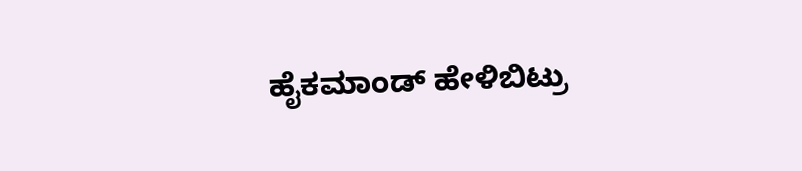ಹೈಕಮಾಂಡ್ ಹೇಳಿಬಿಟ್ರು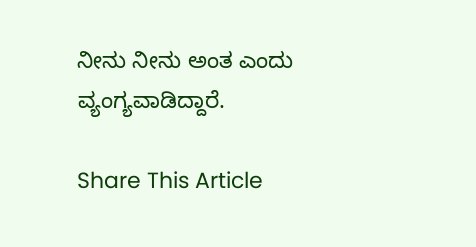ನೀನು ನೀನು ಅಂತ ಎಂದು ವ್ಯಂಗ್ಯವಾಡಿದ್ದಾರೆ.

Share This Article